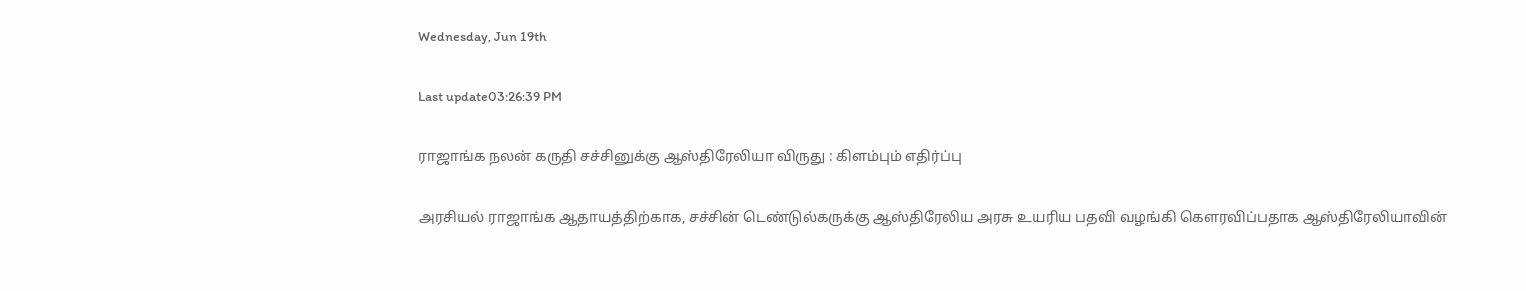Wednesday, Jun 19th

Last update03:26:39 PM

ராஜாங்க நலன் கருதி சச்சினுக்கு ஆஸ்திரேலியா விருது : கிளம்பும் எதிர்ப்பு

அரசியல் ராஜாங்க ஆதாயத்திற்காக, சச்சின் டெண்டுல்கருக்கு ஆஸ்திரேலிய அரசு உயரிய பதவி வழங்கி கௌரவிப்பதாக ஆஸ்திரேலியாவின்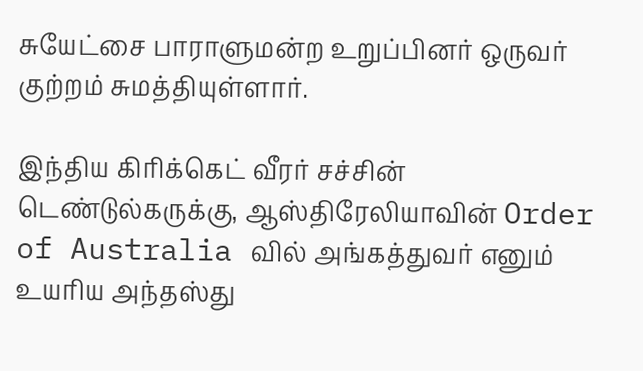சுயேட்சை பாராளுமன்ற உறுப்பினர் ஒருவர் குற்றம் சுமத்தியுள்ளார்.

இந்திய கிரிக்கெட் வீரர் சச்சின் டெண்டுல்கருக்கு, ஆஸ்திரேலியாவின் Order of Australia வில் அங்கத்துவர் எனும் உயரிய அந்தஸ்து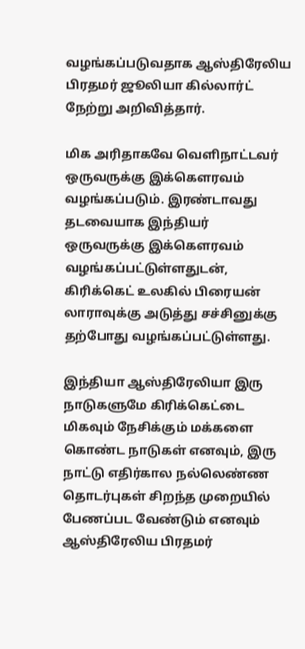வழங்கப்படுவதாக ஆஸ்திரேலிய பிரதமர் ஜூலியா கில்லார்ட் நேற்று அறிவித்தார்.

மிக அரிதாகவே வெளிநாட்டவர் ஒருவருக்கு இக்கௌரவம் வழங்கப்படும். இரண்டாவது தடவையாக இந்தியர் ஒருவருக்கு இக்கௌரவம் வழங்கப்பட்டுள்ளதுடன், கிரிக்கெட் உலகில் பிரையன் லாராவுக்கு அடுத்து சச்சினுக்கு தற்போது வழங்கப்பட்டுள்ளது.

இந்தியா ஆஸ்திரேலியா இரு நாடுகளுமே கிரிக்கெட்டை மிகவும் நேசிக்கும் மக்களை கொண்ட நாடுகள் எனவும், இரு நாட்டு எதிர்கால நல்லெண்ண தொடர்புகள் சிறந்த முறையில் பேணப்பட வேண்டும் எனவும் ஆஸ்திரேலிய பிரதமர்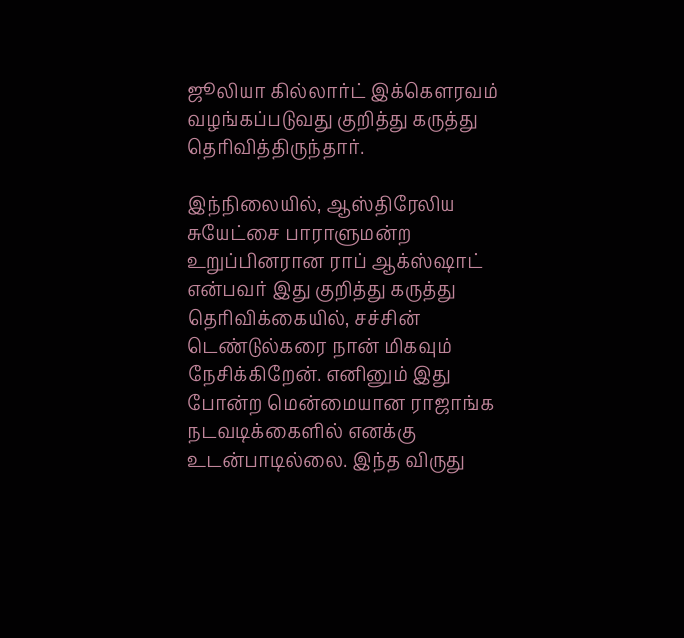ஜூலியா கில்லார்ட் இக்கௌரவம் வழங்கப்படுவது குறித்து கருத்து தெரிவித்திருந்தார்.

இந்நிலையில், ஆஸ்திரேலிய சுயேட்சை பாராளுமன்ற உறுப்பினரான ராப் ஆக்ஸ்ஷாட் என்பவர் இது குறித்து கருத்து தெரிவிக்கையில், சச்சின் டெண்டுல்கரை நான் மிகவும் நேசிக்கிறேன். எனினும் இது போன்ற மென்மையான ராஜாங்க நடவடிக்கைளில் எனக்கு உடன்பாடில்லை. இந்த விருது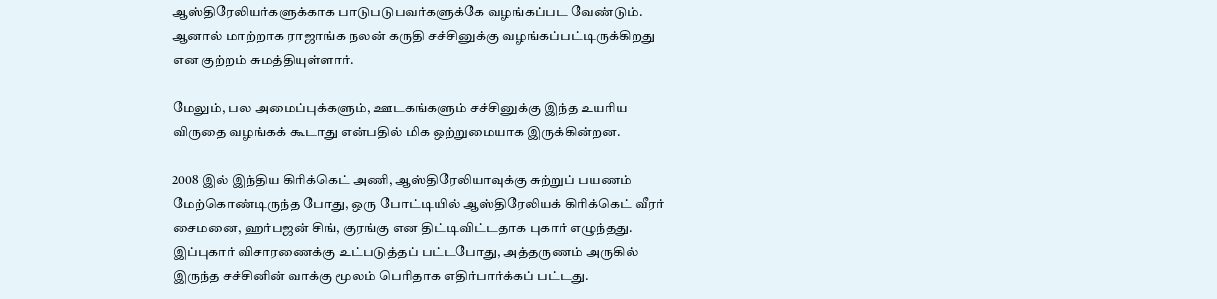ஆஸ்திரேலியர்களுக்காக பாடுபடுபவர்களுக்கே வழங்கப்பட வேண்டும். ஆனால் மாற்றாக ராஜாங்க நலன் கருதி சச்சினுக்கு வழங்கப்பட்டிருக்கிறது என குற்றம் சுமத்தியுள்ளார்.

மேலும், பல அமைப்புக்களும், ஊடகங்களும் சச்சினுக்கு இந்த உயரிய விருதை வழங்கக் கூடாது என்பதில் மிக ஒற்றுமையாக இருக்கின்றன.

2008 இல் இந்திய கிரிக்கெட் அணி, ஆஸ்திரேலியாவுக்கு சுற்றுப் பயணம் மேற்கொண்டிருந்த போது, ஒரு போட்டியில் ஆஸ்திரேலியக் கிரிக்கெட் வீரர் சைமனை, ஹர்பஜன் சிங், குரங்கு என திட்டிவிட்டதாக புகார் எழுந்தது. இப்புகார் விசாரணைக்கு உட்படுத்தப் பட்டபோது, அத்தருணம் அருகில் இருந்த சச்சினின் வாக்கு மூலம் பெரிதாக எதிர்பார்க்கப் பட்டது.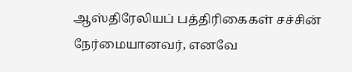ஆஸ்திரேலியப் பத்திரிகைகள் சச்சின் நேர்மையானவர், எனவே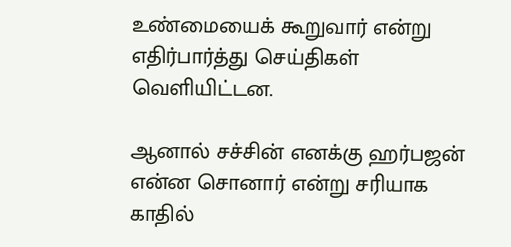உண்மையைக் கூறுவார் என்று எதிர்பார்த்து செய்திகள் வெளியிட்டன.

ஆனால் சச்சின் எனக்கு ஹர்பஜன் என்ன சொனார் என்று சரியாக காதில்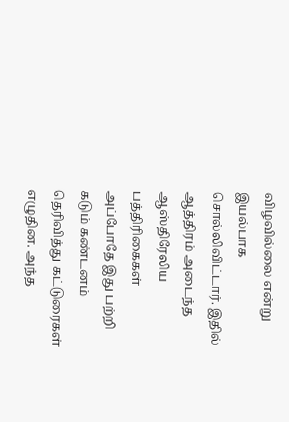விழவில்லை என்று இயல்பாக சொல்லிவிட்டார். இதில் ஆத்திரம் அடைந்த ஆஸ்திரேலிய பத்திரிகைகள் அப்போதே இது பற்றி கடும் கண்டனம் தெரிவித்து கட்டுரைகள் எழுதின. அந்த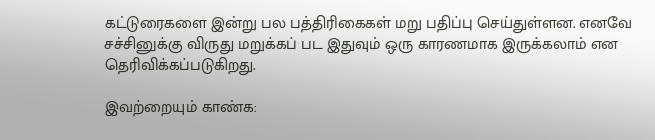கட்டுரைகளை இன்று பல பத்திரிகைகள் மறு பதிப்பு செய்துள்ளன. எனவே சச்சினுக்கு விருது மறுக்கப் பட இதுவும் ஒரு காரணமாக இருக்கலாம் என தெரிவிக்கப்படுகிறது.

இவற்றையும் காண்க: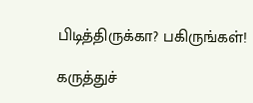பிடித்திருக்கா? பகிருங்கள்!

கருத்துச்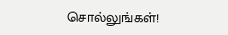சொல்லுங்கள்!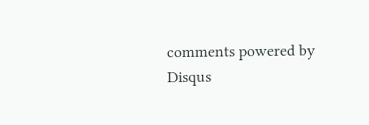comments powered by Disqus